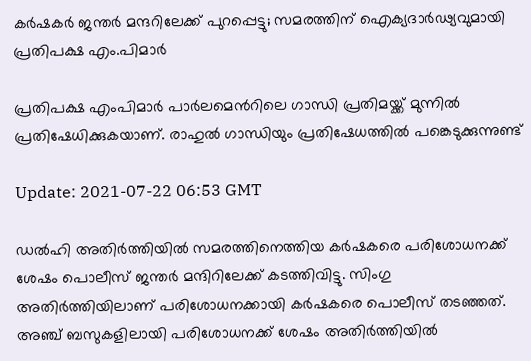കർഷകര്‍ ജന്തര്‍ മന്ദറിലേക്ക് പുറപ്പെട്ടു; സമരത്തിന് ഐക്യദാര്‍ഢ്യവുമായി പ്രതിപക്ഷ എം.പിമാര്‍

പ്രതിപക്ഷ എംപിമാർ പാർലമെന്‍റിലെ ഗാന്ധി പ്രതിമയ്ക്ക് മുന്നില്‍ പ്രതിഷേധിക്കുകയാണ്. രാഹുല്‍ ഗാന്ധിയും പ്രതിഷേധത്തില്‍ പങ്കെടുക്കുന്നുണ്ട്

Update: 2021-07-22 06:53 GMT

ഡൽഹി അതിർത്തിയിൽ സമരത്തിനെത്തിയ കർഷകരെ പരിശോധനക്ക് ശേഷം പൊലീസ് ജന്തർ മന്ദിറിലേക്ക് കടത്തിവിട്ടു. സിംഗു അതിർത്തിയിലാണ് പരിശോധനക്കായി കർഷകരെ പൊലീസ് തടഞ്ഞത്. അഞ്ച് ബസുകളിലായി പരിശോധനക്ക് ശേഷം അതിർത്തിയില്‍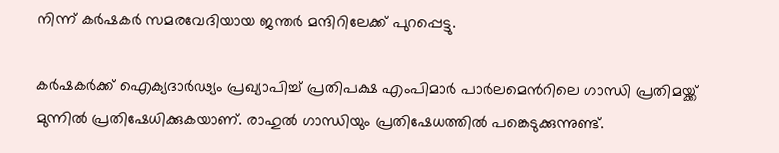നിന്ന് കർഷകർ സമരവേദിയായ ജന്തർ മന്ദിറിലേക്ക് പുറപ്പെട്ടു.

കർഷകർക്ക് ഐക്യദാർഢ്യം പ്രഖ്യാപിച്ച് പ്രതിപക്ഷ എംപിമാർ പാർലമെന്‍റിലെ ഗാന്ധി പ്രതിമയ്ക്ക് മുന്നില്‍ പ്രതിഷേധിക്കുകയാണ്. രാഹുല്‍ ഗാന്ധിയും പ്രതിഷേധത്തില്‍ പങ്കെടുക്കുന്നുണ്ട്.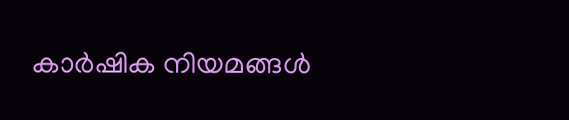കാർഷിക നിയമങ്ങൾ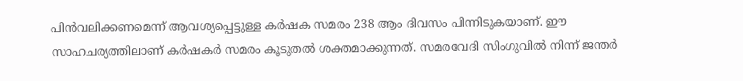പിൻവലിക്കണമെന്ന് ആവശ്യപ്പെട്ടുള്ള കർഷക സമരം 238 ആം ദിവസം പിന്നിടുകയാണ്. ഈ സാഹചര്യത്തിലാണ് കർഷകർ സമരം കൂടുതൽ ശക്തമാക്കുന്നത്. സമരവേദി സിംഗുവിൽ നിന്ന് ജന്തർ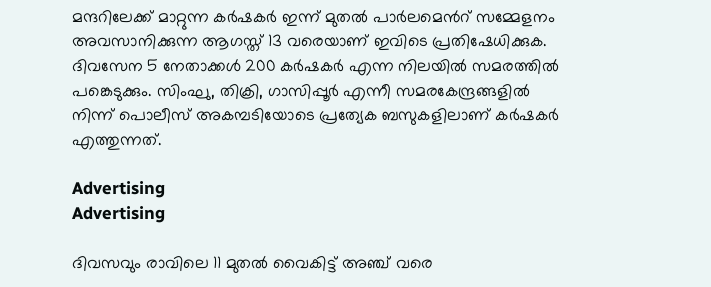മന്ദറിലേക്ക് മാറ്റുന്ന കർഷകർ ഇന്ന് മുതൽ പാർലമെന്‍റ് സമ്മേളനം അവസാനിക്കുന്ന ആഗസ്ത് 13 വരെയാണ് ഇവിടെ പ്രതിഷേധിക്കുക. ദിവസേന 5 നേതാക്കൾ 200 കർഷകർ എന്ന നിലയിൽ സമരത്തിൽ പങ്കെടുക്കും. സിംഘു, തിക്രി, ഗാസിപ്പൂര്‍ എന്നീ സമരകേന്ദ്രങ്ങളില്‍ നിന്ന് പൊലീസ് അകമ്പടിയോടെ പ്രത്യേക ബസുകളിലാണ് കർഷകർ എത്തുന്നത്.

Advertising
Advertising

ദിവസവും രാവിലെ 11 മുതൽ വൈകിട്ട് അഞ്ച് വരെ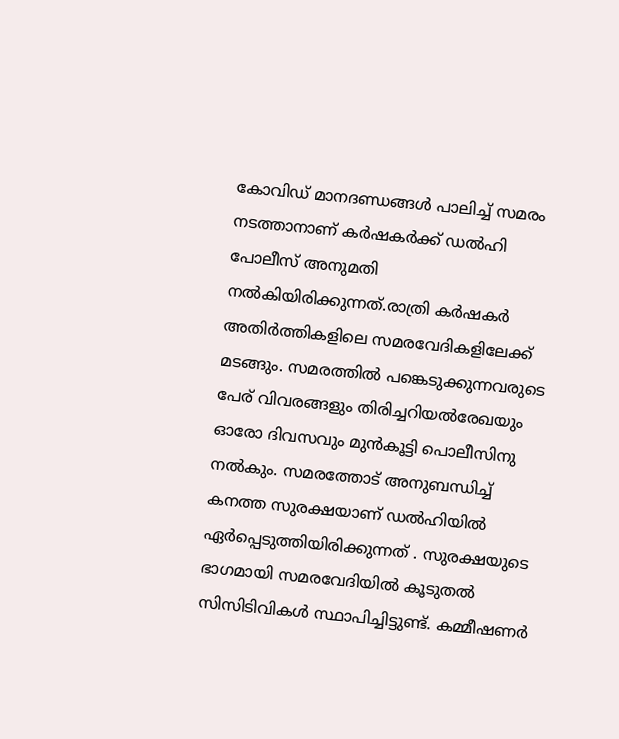കോവിഡ് മാനദണ്ഡങ്ങൾ പാലിച്ച് സമരം നടത്താനാണ് കർഷകർക്ക് ഡൽഹി പോലീസ് അനുമതി നൽകിയിരിക്കുന്നത്.രാത്രി കര്‍ഷകര്‍ അതിര്‍ത്തികളിലെ സമരവേദികളിലേക്ക് മടങ്ങും. സമരത്തില്‍ പങ്കെടുക്കുന്നവരുടെ പേര് വിവരങ്ങളും തിരിച്ചറിയല്‍രേഖയും ഓരോ ദിവസവും മുന്‍കൂട്ടി പൊലീസിനു നല്‍കും. സമരത്തോട് അനുബന്ധിച്ച് കനത്ത സുരക്ഷയാണ് ഡൽഹിയിൽ ഏർപ്പെടുത്തിയിരിക്കുന്നത് . സുരക്ഷയുടെ ഭാഗമായി സമരവേദിയില്‍ കൂടുതല്‍ സിസിടിവികള്‍ സ്ഥാപിച്ചിട്ടുണ്ട്. കമ്മീഷണര്‍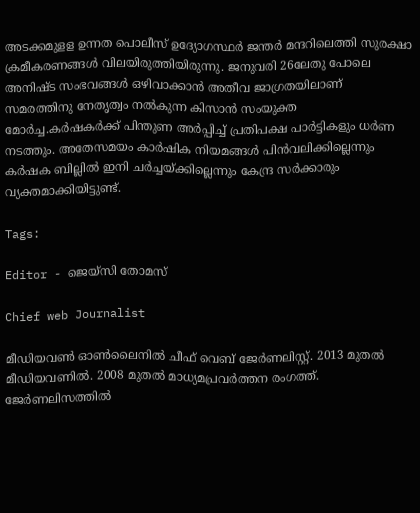അടക്കമുളള ഉന്നത പൊലീസ് ഉദ്യോഗസ്ഥര്‍ ജന്തര്‍ മന്ദറിലെത്തി സുരക്ഷാ ക്രമീകരണങ്ങള്‍ വിലയിരുത്തിയിരുന്നു. ജനുവരി 26ലേതു പോലെ അനിഷ്ട സംഭവങ്ങള്‍ ഒഴിവാക്കാന്‍ അതീവ ജാഗ്രതയിലാണ് സമരത്തിനു നേതൃത്വം നല്‍കുന്ന കിസാന്‍ സംയുക്ത മോര്‍ച്ച.കര്‍ഷകര്‍ക്ക് പിന്തുണ അര്‍പ്പിച്ച് പ്രതിപക്ഷ പാര്‍ട്ടികളും ധര്‍ണ നടത്തും. അതേസമയം കാർഷിക നിയമങ്ങൾ പിൻവലിക്കില്ലെന്നും കർഷക ബില്ലിൽ ഇനി ചർച്ചയ്ക്കില്ലെന്നും കേന്ദ്ര സർക്കാരും വ്യക്തമാക്കിയിട്ടുണ്ട്.

Tags:

Editor - ജെയ്സി തോമസ്

Chief web Journalist

മീഡിയവൺ ഓൺലൈനിൽ ചീഫ് വെബ് ജേർണലിസ്റ്റ്. 2013 മുതൽ മീഡിയവണിൽ. 2008 മുതൽ മാധ്യമപ്രവർത്തന രംഗത്ത്. ജേർണലിസത്തിൽ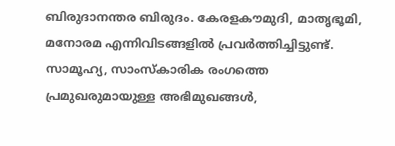ബിരുദാനന്തര ബിരുദം. കേരളകൗമുദി, മാതൃഭൂമി, മനോരമ എന്നിവിടങ്ങളിൽ പ്രവർത്തിച്ചിട്ടുണ്ട്. സാമൂഹ്യ, സാംസ്‌കാരിക രംഗത്തെ പ്രമുഖരുമായുള്ള അഭിമുഖങ്ങൾ,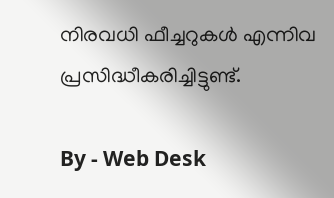നിരവധി ഫീച്ചറുകൾ എന്നിവ പ്രസിദ്ധീകരിച്ചിട്ടുണ്ട്.

By - Web Desk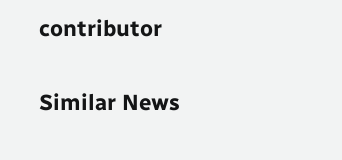contributor

Similar News